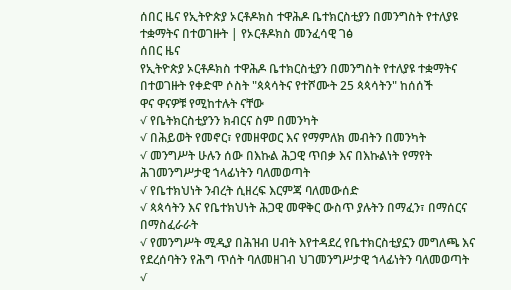ሰበር ዜና የኢትዮጵያ ኦርቶዶክስ ተዋሕዶ ቤተክርስቲያን በመንግስት የተለያዩ ተቋማትና በተወገዙት | የኦርቶዶክስ መንፈሳዊ ገፅ
ሰበር ዜና
የኢትዮጵያ ኦርቶዶክስ ተዋሕዶ ቤተክርስቲያን በመንግስት የተለያዩ ተቋማትና በተወገዙት የቀድሞ ሶስት "ጳጳሳትና የተሾሙት 25 ጳጳሳትን" ከሰሰች
ዋና ዋናዎቹ የሚከተሉት ናቸው
√ የቤትክርስቲያንን ክብርና ስም በመንካት
√ በሕይወት የመኖር፣ የመዘዋወር እና የማምለክ መብትን በመንካት
√ መንግሥት ሁሉን ሰው በእኩል ሕጋዊ ጥበቃ እና በእኩልነት የማየት ሕገመንግሥታዊ ኀላፊነትን ባለመወጣት
√ የቤተክህነት ንብረት ሲዘረፍ እርምጃ ባለመውሰድ
√ ጳጳሳትን እና የቤተክህነት ሕጋዊ መዋቅር ውስጥ ያሉትን በማፈን፣ በማሰርና በማስፈራራት
√ የመንግሥት ሚዲያ በሕዝብ ሀብት እየተዳደረ የቤተክርስቲያኗን መግለጫ እና የደረሰባትን የሕግ ጥሰት ባለመዘገብ ህገመንግሥታዊ ኀላፊነትን ባለመወጣት
√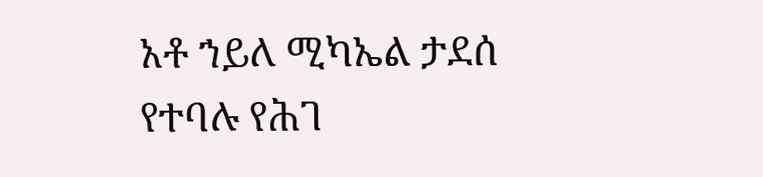አቶ ኀይለ ሚካኤል ታደሰ የተባሉ የሕገ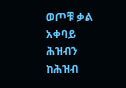ወጦቹ ቃል አቀባይ ሕዝብን ከሕዝብ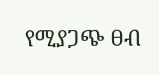የሚያጋጭ ፀብ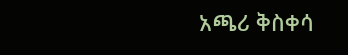አጫሪ ቅስቀሳ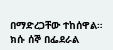በማድረጋቸው ተከሰዋል።
ክሱ ሰኞ በፌደራል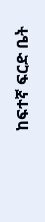ከፍተኛ ፍርድ ቤት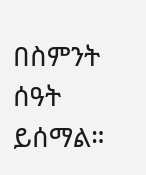በስምንት ሰዓት ይሰማል።